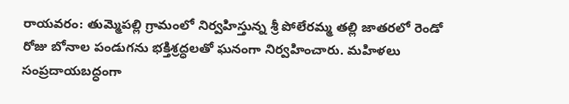రాయవరం: తుమ్మెపల్లి గ్రామంలో నిర్వహిస్తున్న శ్రీ పోలేరమ్మ తల్లి జాతరలో రెండో రోజు బోనాల పండుగను భక్తిశ్రద్ధలతో ఘనంగా నిర్వహించారు. మహిళలు సంప్రదాయబద్ధంగా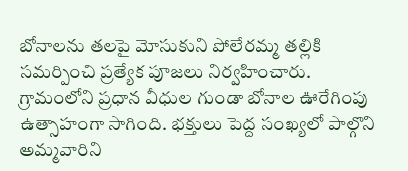బోనాలను తలపై మోసుకుని పోలేరమ్మ తల్లికి సమర్పించి ప్రత్యేక పూజలు నిర్వహించారు.
గ్రామంలోని ప్రధాన వీధుల గుండా బోనాల ఊరేగింపు ఉత్సాహంగా సాగింది. భక్తులు పెద్ద సంఖ్యలో పాల్గొని అమ్మవారిని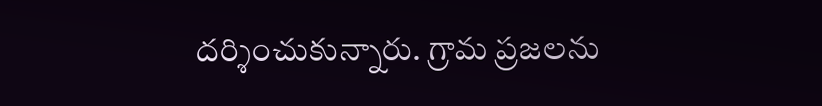దర్శించుకున్నారు. గ్రామ ప్రజలను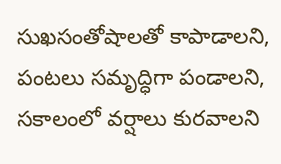సుఖసంతోషాలతో కాపాడాలని, పంటలు సమృద్ధిగా పండాలని, సకాలంలో వర్షాలు కురవాలని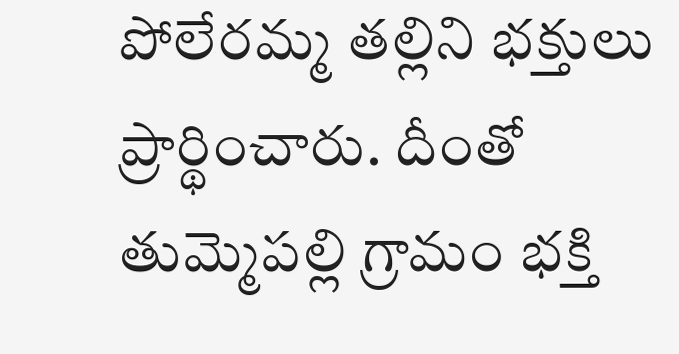పోలేరమ్మ తల్లిని భక్తులు ప్రార్థించారు. దీంతో తుమ్మెపల్లి గ్రామం భక్తి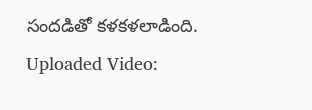సందడితో కళకళలాడింది.
Uploaded Video: